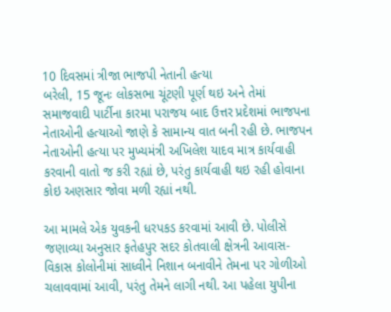10 દિવસમાં ત્રીજા ભાજપી નેતાની હત્યા
બરેલી, 15 જૂનઃ લોકસભા ચૂંટણી પૂર્ણ થઇ અને તેમાં સમાજવાદી પાર્ટીના કારમા પરાજય બાદ ઉત્તર પ્રદેશમાં ભાજપના નેતાઓની હત્યાઓ જાણે કે સામાન્ય વાત બની રહી છે. ભાજપન નેતાઓની હત્યા પર મુખ્યમંત્રી અખિલેશ યાદવ માત્ર કાર્યવાહી કરવાની વાતો જ કરી રહ્યાં છે, પરંતુ કાર્યવાહી થઇ રહી હોવાના કોઇ અણસાર જોવા મળી રહ્યાં નથી.

આ મામલે એક યુવકની ધરપકડ કરવામાં આવી છે. પોલીસે જણાવ્યા અનુસાર ફતેહપુર સદર કોતવાલી ક્ષેત્રની આવાસ-વિકાસ કોલોનીમાં સાધ્વીને નિશાન બનાવીને તેમના પર ગોળીઓ ચલાવવામાં આવી, પરંતુ તેમને લાગી નથી. આ પહેલા યુપીના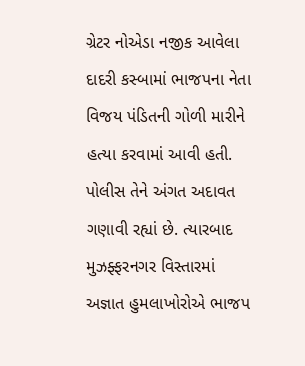ગ્રેટર નોએડા નજીક આવેલા દાદરી કસ્બામાં ભાજપના નેતા વિજય પંડિતની ગોળી મારીને હત્યા કરવામાં આવી હતી.
પોલીસ તેને અંગત અદાવત ગણાવી રહ્યાં છે. ત્યારબાદ મુઝફ્ફરનગર વિસ્તારમાં અજ્ઞાત હુમલાખોરોએ ભાજપ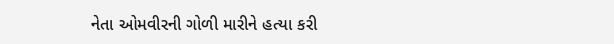નેતા ઓમવીરની ગોળી મારીને હત્યા કરી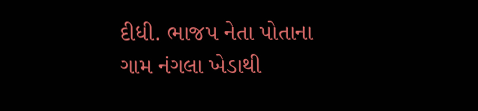દીધી. ભાજપ નેતા પોતાના ગામ નંગલા ખેડાથી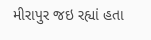મીરાપુર જઇ રહ્યાં હતા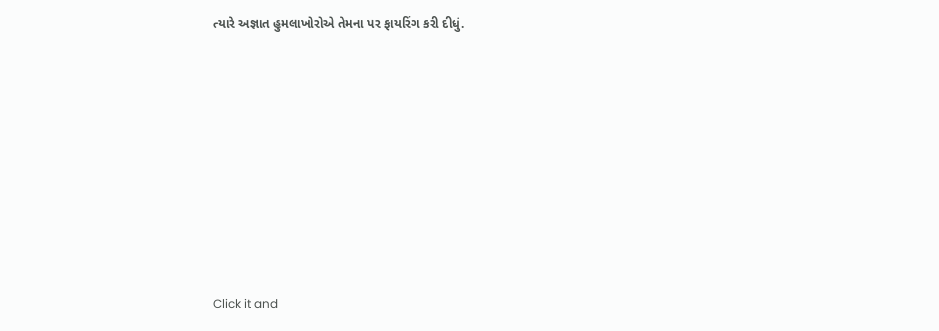ત્યારે અજ્ઞાત હુમલાખોરોએ તેમના પર ફાયરિંગ કરી દીધું.












Click it and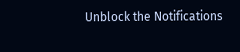Unblock the Notifications